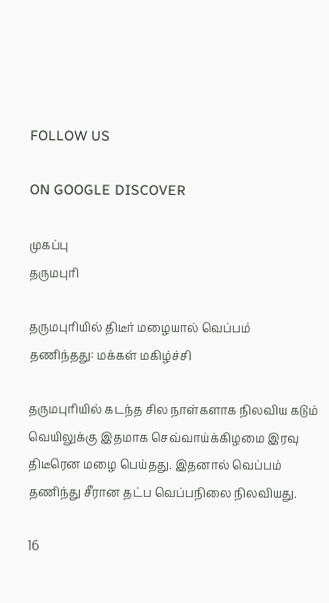FOLLOW US

ON GOOGLE DISCOVER

முகப்பு
தருமபுரி

தருமபுரியில் திடீர் மழையால் வெப்பம் தணிந்தது: மக்கள் மகிழ்ச்சி

தருமபுரியில் கடந்த சில நாள்களாக நிலவிய கடும் வெயிலுக்கு இதமாக செவ்வாய்க்கிழமை இரவு திடீரென மழை பெய்தது. இதனால் வெப்பம் தணிந்து சீரான தட்ப வெப்பநிலை நிலவியது.

16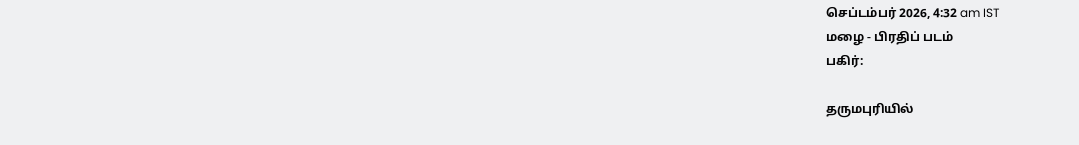செப்டம்பர் 2026, 4:32 am IST
மழை - பிரதிப் படம்
பகிர்:

தருமபுரியில்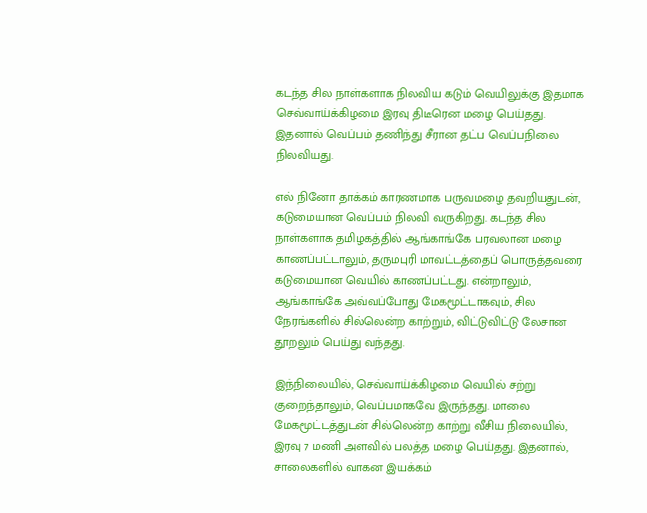கடந்த சில நாள்களாக நிலவிய கடும் வெயிலுக்கு இதமாக செவ்வாய்க்கிழமை இரவு திடீரென மழை பெய்தது. இதனால் வெப்பம் தணிந்து சீரான தட்ப வெப்பநிலை நிலவியது.

எல் நினோ தாக்கம் காரணமாக பருவமழை தவறியதுடன், கடுமையான வெப்பம் நிலவி வருகிறது. கடந்த சில நாள்களாக தமிழகத்தில் ஆங்காங்கே பரவலான மழை காணப்பட்டாலும், தருமபுரி மாவட்டத்தைப் பொருத்தவரை கடுமையான வெயில் காணப்பட்டது. என்றாலும், ஆங்காங்கே அவ்வப்போது மேகமூட்டாகவும், சில நேரங்களில் சில்லென்ற காற்றும், விட்டுவிட்டு லேசான தூறலும் பெய்து வந்தது.

இந்நிலையில், செவ்வாய்க்கிழமை வெயில் சற்று குறைந்தாலும், வெப்பமாகவே இருந்தது. மாலை மேகமூட்டத்துடன் சில்லென்ற காற்று வீசிய நிலையில், இரவு 7 மணி அளவில் பலத்த மழை பெய்தது. இதனால், சாலைகளில் வாகன இயக்கம்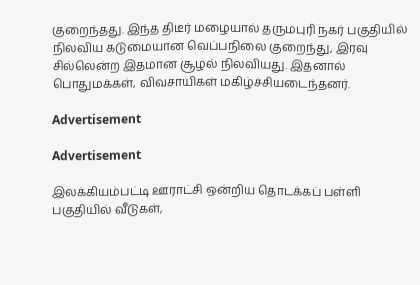குறைந்தது. இந்த திடீர் மழையால் தருமபுரி நகர் பகுதியில் நிலவிய கடுமையான வெப்பநிலை குறைந்து, இரவு சில்லென்ற இதமான சூழல் நிலவியது. இதனால் பொதுமக்கள், விவசாயிகள் மகிழ்ச்சியடைந்தனர்.

Advertisement

Advertisement

இலக்கியம்பட்டி ஊராட்சி ஒன்றிய தொடக்கப் பள்ளி பகுதியில் வீடுகள்,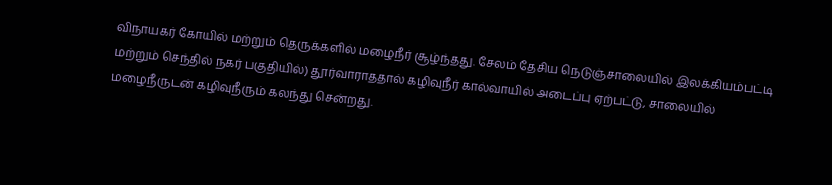விநாயகர் கோயில் மற்றும் தெருக்களில் மழைநீர் சூழ்ந்தது. சேலம் தேசிய நெடுஞ்சாலையில் இலக்கியம்பட்டி மற்றும் செந்தில் நகர் பகுதியில்) தூர்வாராததால் கழிவுநீர் கால்வாயில் அடைப்பு ஏற்பட்டு, சாலையில் மழைநீருடன் கழிவுநீரும் கலந்து சென்றது.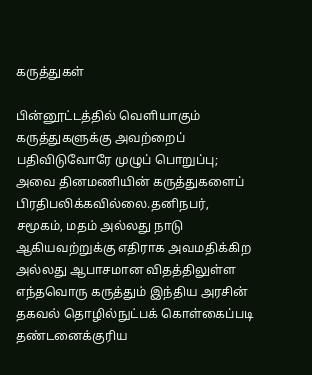கருத்துகள்

பின்னூட்டத்தில் வெளியாகும் கருத்துகளுக்கு அவற்றைப் பதிவிடுவோரே முழுப் பொறுப்பு; அவை தினமணியின் கருத்துகளைப் பிரதிபலிக்கவில்லை.தனிநபர், சமூகம், மதம் அல்லது நாடு ஆகியவற்றுக்கு எதிராக அவமதிக்கிற அல்லது ஆபாசமான விதத்திலுள்ள எந்தவொரு கருத்தும் இந்திய அரசின் தகவல் தொழில்நுட்பக் கொள்கைப்படி தண்டனைக்குரிய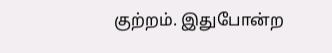குற்றம். இதுபோன்ற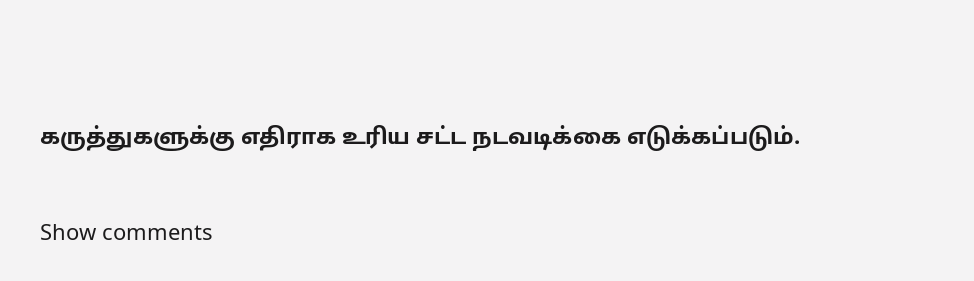கருத்துகளுக்கு எதிராக உரிய சட்ட நடவடிக்கை எடுக்கப்படும்.

Show comments